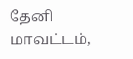தேனி மாவட்டம்,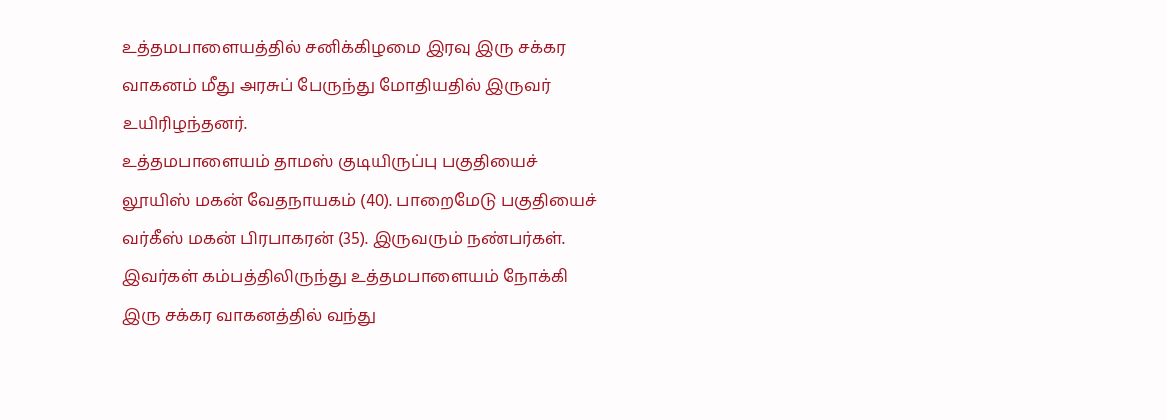உத்தமபாளையத்தில் சனிக்கிழமை இரவு இரு சக்கர வாகனம் மீது அரசுப் பேருந்து மோதியதில் இருவர் உயிரிழந்தனர்.
உத்தமபாளையம் தாமஸ் குடியிருப்பு பகுதியைச் லூயிஸ் மகன் வேதநாயகம் (40). பாறைமேடு பகுதியைச் வர்கீஸ் மகன் பிரபாகரன் (35). இருவரும் நண்பர்கள். இவர்கள் கம்பத்திலிருந்து உத்தமபாளையம் நோக்கி இரு சக்கர வாகனத்தில் வந்து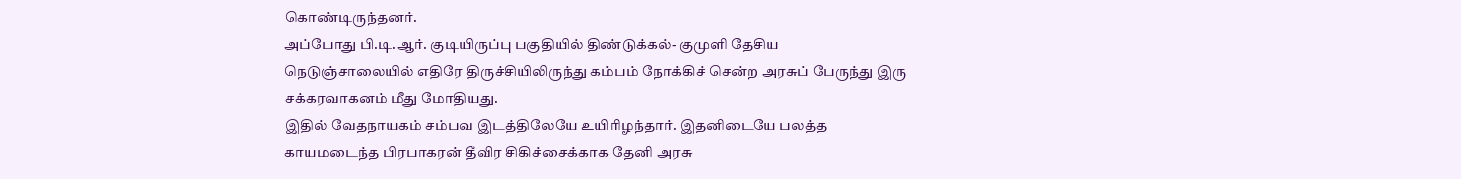கொண்டிருந்தனர்.
அப்போது பி.டி.ஆர். குடியிருப்பு பகுதியில் திண்டுக்கல்- குமுளி தேசிய நெடுஞ்சாலையில் எதிரே திருச்சியிலிருந்து கம்பம் நோக்கிச் சென்ற அரசுப் பேருந்து இரு சக்கரவாகனம் மீது மோதியது.
இதில் வேதநாயகம் சம்பவ இடத்திலேயே உயிரிழந்தார். இதனிடையே பலத்த காயமடைந்த பிரபாகரன் தீவிர சிகிச்சைக்காக தேனி அரசு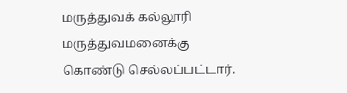மருத்துவக் கல்லூரி மருத்துவமனைக்கு கொண்டு செல்லப்பட்டார்.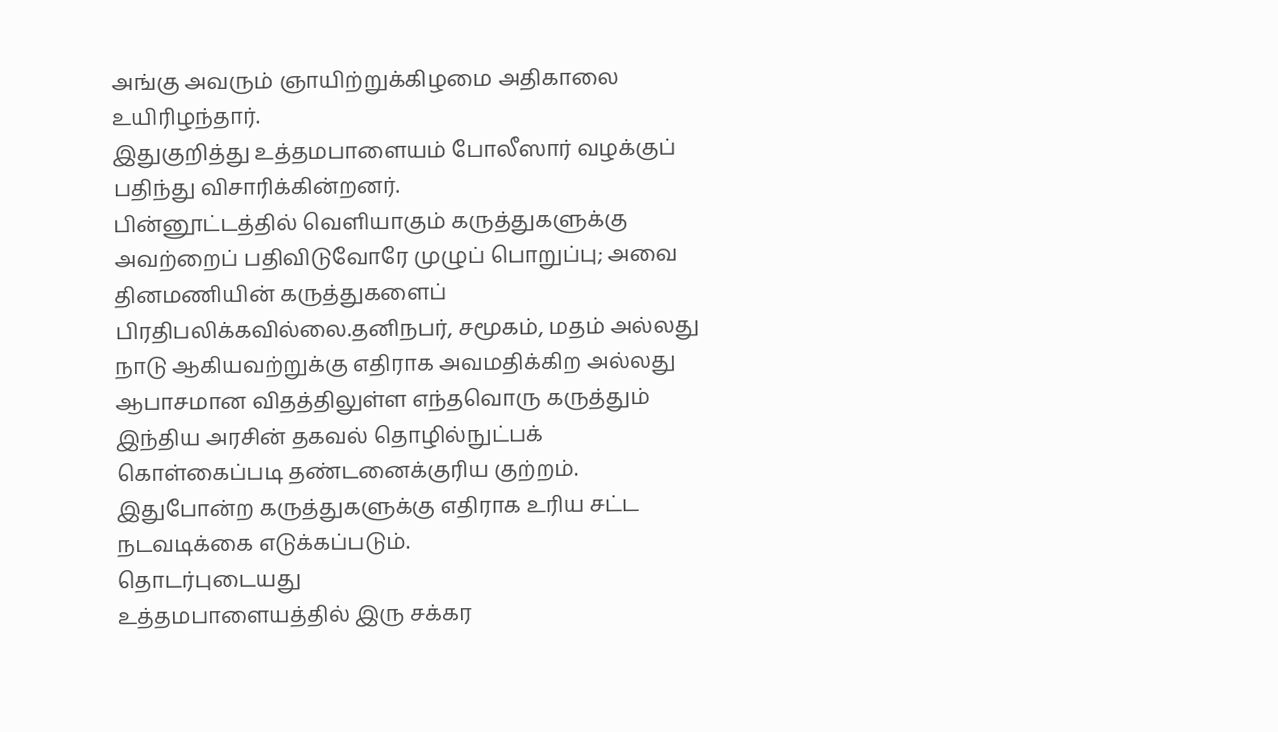அங்கு அவரும் ஞாயிற்றுக்கிழமை அதிகாலை உயிரிழந்தார்.
இதுகுறித்து உத்தமபாளையம் போலீஸார் வழக்குப் பதிந்து விசாரிக்கின்றனர்.
பின்னூட்டத்தில் வெளியாகும் கருத்துகளுக்கு அவற்றைப் பதிவிடுவோரே முழுப் பொறுப்பு; அவை தினமணியின் கருத்துகளைப் பிரதிபலிக்கவில்லை.தனிநபர், சமூகம், மதம் அல்லது நாடு ஆகியவற்றுக்கு எதிராக அவமதிக்கிற அல்லது ஆபாசமான விதத்திலுள்ள எந்தவொரு கருத்தும் இந்திய அரசின் தகவல் தொழில்நுட்பக் கொள்கைப்படி தண்டனைக்குரிய குற்றம். இதுபோன்ற கருத்துகளுக்கு எதிராக உரிய சட்ட நடவடிக்கை எடுக்கப்படும்.
தொடர்புடையது
உத்தமபாளையத்தில் இரு சக்கர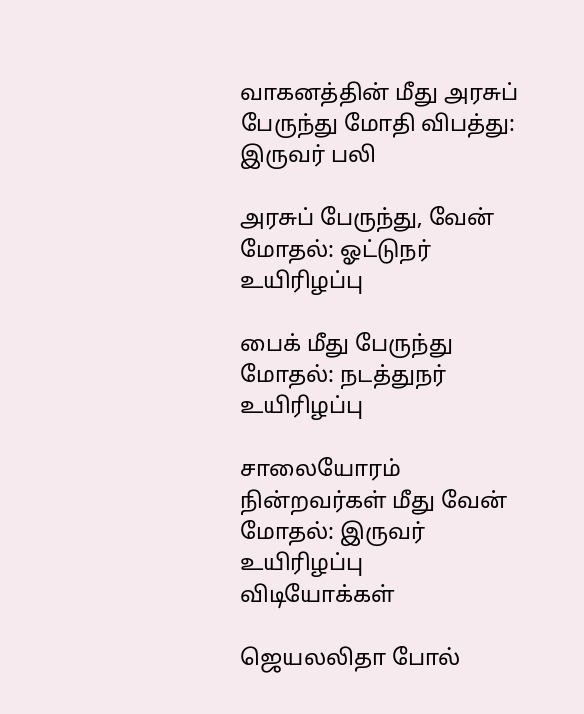வாகனத்தின் மீது அரசுப் பேருந்து மோதி விபத்து: இருவர் பலி

அரசுப் பேருந்து, வேன் மோதல்: ஓட்டுநர் உயிரிழப்பு

பைக் மீது பேருந்து மோதல்: நடத்துநர் உயிரிழப்பு

சாலையோரம் நின்றவர்கள் மீது வேன் மோதல்: இருவர் உயிரிழப்பு
விடியோக்கள்

ஜெயலலிதா போல்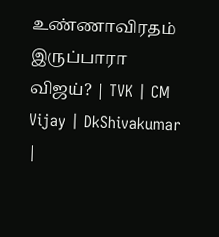உண்ணாவிரதம் இருப்பாரா விஜய்? | TVK | CM Vijay | DkShivakumar |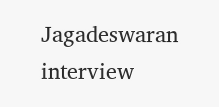Jagadeswaran interview